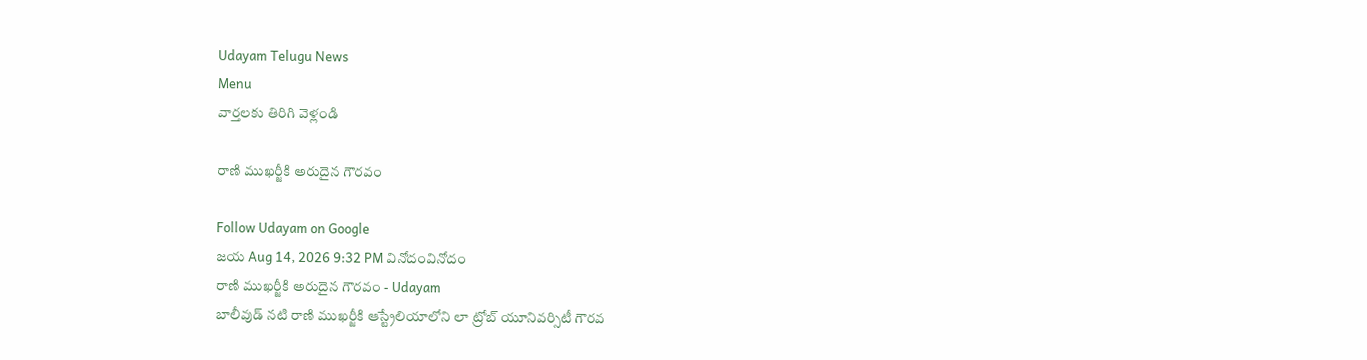Udayam Telugu News
Menu
వార్తలకు తిరిగి వెళ్లండి

రాణి ముఖర్జీకి అరుదైన గౌరవం

Follow Udayam on Google
జయ Aug 14, 2026 9:32 PM వినోదంవినోదం
రాణి ముఖర్జీకి అరుదైన గౌరవం - Udayam
బాలీవుడ్‌ నటి రాణి ముఖర్జీకి ఆస్ట్రేలియాలోని లా ట్రోబ్‌ యూనివర్సిటీ గౌరవ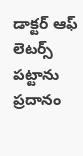డాక్టర్‌ ఆఫ్‌ లెటర్స్‌ పట్టాను ప్రదానం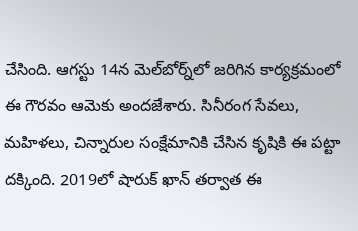చేసింది. ఆగస్టు 14న మెల్‌బోర్న్‌లో జరిగిన కార్యక్రమంలో ఈ గౌరవం ఆమెకు అందజేశారు. సినీరంగ సేవలు, మహిళలు, చిన్నారుల సంక్షేమానికి చేసిన కృషికి ఈ పట్టా దక్కింది. 2019లో షారుక్‌ ఖాన్‌ తర్వాత ఈ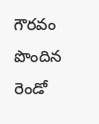గౌరవం పొందిన రెండో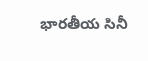భారతీయ సినీ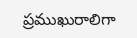ప్రముఖురాలిగా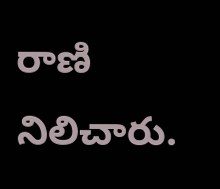రాణి నిలిచారు.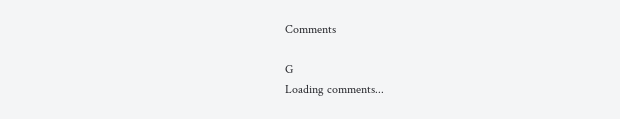Comments

G
Loading comments...